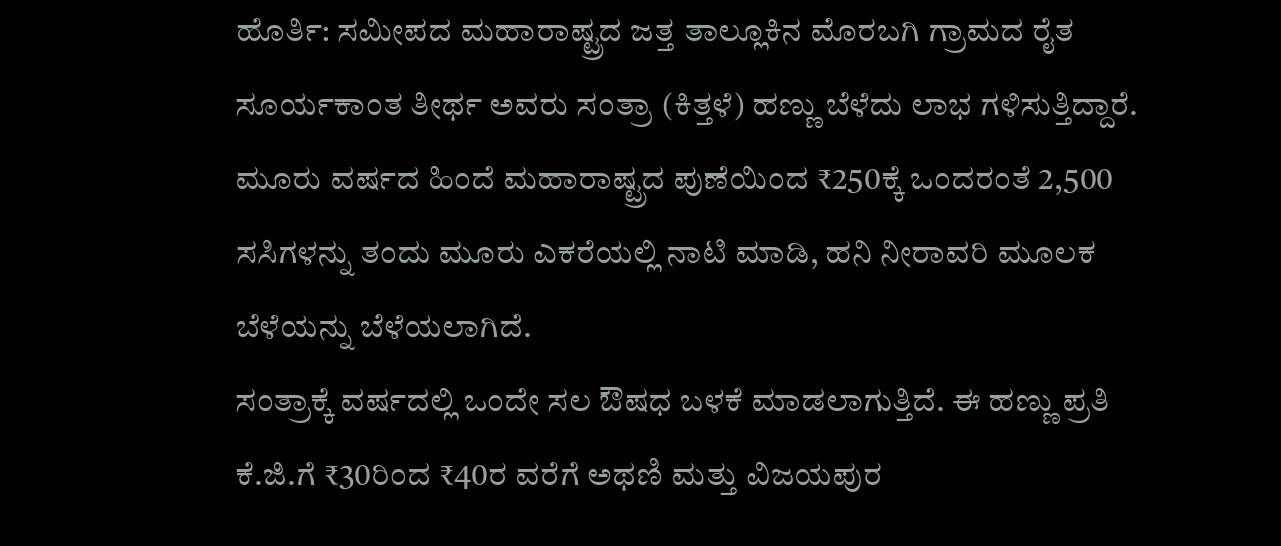ಹೊರ್ತಿ: ಸಮೀಪದ ಮಹಾರಾಷ್ಟ್ರದ ಜತ್ತ ತಾಲ್ಲೂಕಿನ ಮೊರಬಗಿ ಗ್ರಾಮದ ರೈತ ಸೂರ್ಯಕಾಂತ ತೀರ್ಥ ಅವರು ಸಂತ್ರಾ (ಕಿತ್ತಳೆ) ಹಣ್ಣು ಬೆಳೆದು ಲಾಭ ಗಳಿಸುತ್ತಿದ್ದಾರೆ.
ಮೂರು ವರ್ಷದ ಹಿಂದೆ ಮಹಾರಾಷ್ಟ್ರದ ಪುಣೆಯಿಂದ ₹250ಕ್ಕೆ ಒಂದರಂತೆ 2,500 ಸಸಿಗಳನ್ನು ತಂದು ಮೂರು ಎಕರೆಯಲ್ಲಿ ನಾಟಿ ಮಾಡಿ, ಹನಿ ನೀರಾವರಿ ಮೂಲಕ ಬೆಳೆಯನ್ನು ಬೆಳೆಯಲಾಗಿದೆ.
ಸಂತ್ರಾಕ್ಕೆ ವರ್ಷದಲ್ಲಿ ಒಂದೇ ಸಲ ಔಷಧ ಬಳಕೆ ಮಾಡಲಾಗುತ್ತಿದೆ. ಈ ಹಣ್ಣು ಪ್ರತಿ ಕೆ.ಜಿ.ಗೆ ₹30ರಿಂದ ₹40ರ ವರೆಗೆ ಅಥಣಿ ಮತ್ತು ವಿಜಯಪುರ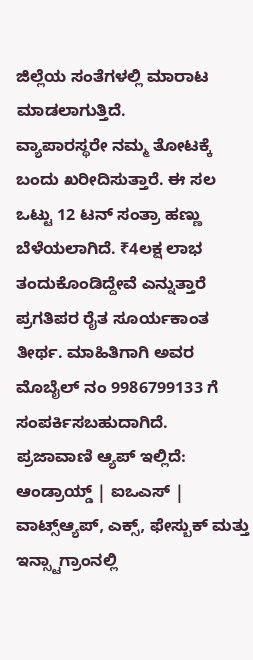ಜಿಲ್ಲೆಯ ಸಂತೆಗಳಲ್ಲಿ ಮಾರಾಟ ಮಾಡಲಾಗುತ್ತಿದೆ.
ವ್ಯಾಪಾರಸ್ಥರೇ ನಮ್ಮ ತೋಟಕ್ಕೆ ಬಂದು ಖರೀದಿಸುತ್ತಾರೆ. ಈ ಸಲ ಒಟ್ಟು 12 ಟನ್ ಸಂತ್ರಾ ಹಣ್ಣು ಬೆಳೆಯಲಾಗಿದೆ. ₹4ಲಕ್ಷ ಲಾಭ ತಂದುಕೊಂಡಿದ್ದೇವೆ ಎನ್ನುತ್ತಾರೆ ಪ್ರಗತಿಪರ ರೈತ ಸೂರ್ಯಕಾಂತ ತೀರ್ಥ. ಮಾಹಿತಿಗಾಗಿ ಅವರ ಮೊಬೈಲ್ ನಂ 9986799133 ಗೆ ಸಂಪರ್ಕಿಸಬಹುದಾಗಿದೆ.
ಪ್ರಜಾವಾಣಿ ಆ್ಯಪ್ ಇಲ್ಲಿದೆ: ಆಂಡ್ರಾಯ್ಡ್ | ಐಒಎಸ್ | ವಾಟ್ಸ್ಆ್ಯಪ್, ಎಕ್ಸ್, ಫೇಸ್ಬುಕ್ ಮತ್ತು ಇನ್ಸ್ಟಾಗ್ರಾಂನಲ್ಲಿ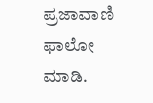ಪ್ರಜಾವಾಣಿ ಫಾಲೋ ಮಾಡಿ.